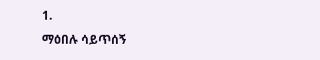1.
ማዕበሉ ሳይጥሰኝ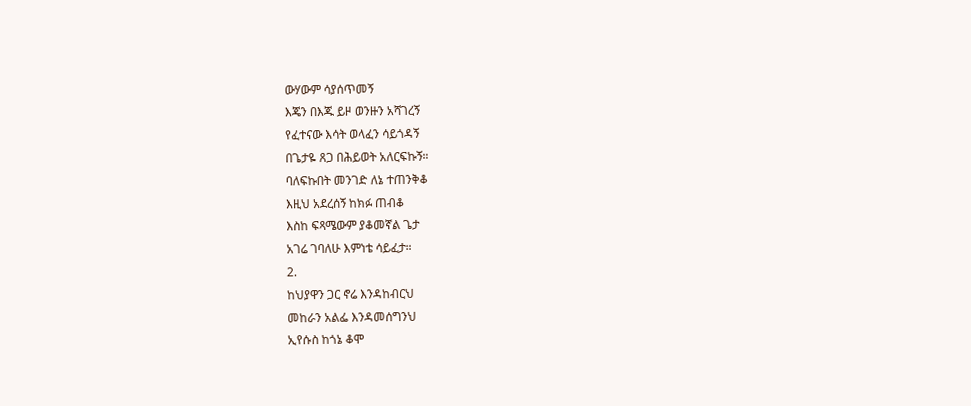ውሃውም ሳያሰጥመኝ
እጄን በእጁ ይዞ ወንዙን አሻገረኝ
የፈተናው እሳት ወላፈን ሳይጎዳኝ
በጌታዬ ጸጋ በሕይወት አለርፍኩኝ።
ባለፍኩበት መንገድ ለኔ ተጠንቅቆ
እዚህ አደረሰኝ ከክፉ ጠብቆ
እስከ ፍጻሜውም ያቆመኛል ጌታ
አገሬ ገባለሁ እምነቴ ሳይፈታ።
2.
ከህያዋን ጋር ኖሬ እንዳከብርህ
መከራን አልፌ እንዳመሰግንህ
ኢየሱስ ከጎኔ ቆሞ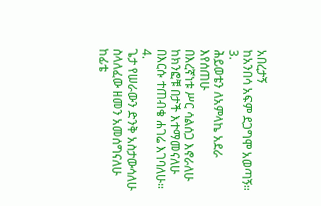አበረታኝ
ከአንበሳ አፍም ደጋግሞ አወጣኝ።
3.
ሕይወቴን ለአምላኬ አደራ እየሰጠሁ
በእረኛነቱ ሥር ሳልሰጋ እኖራለሁ
ከክንፎቹ በታች እተማመናለሁ
በእርሱ ተጠብቄ ሐገሬ እገባለሁ።
4.
ጌታ የሠራውን ድንቅ አስታውሳለሁ
ስላለፈው ዘመን አመሰግናለሁ
ከፊቴ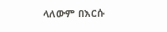ላለውም በእርሱ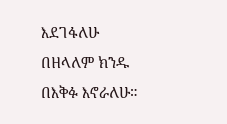እደገፋለሁ
በዘላለም ክንዱ በእቅፉ እኖራለሁ።